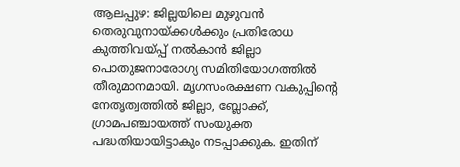ആലപ്പുഴ: ജില്ലയിലെ മുഴുവൻ തെരുവുനായ്ക്കൾക്കും പ്രതിരോധ കുത്തിവയ്പ്പ് നൽകാൻ ജില്ലാ പൊതുജനാരോഗ്യ സമിതിയോഗത്തിൽ തീരുമാനമായി. മൃഗസംരക്ഷണ വകുപ്പിന്റെ നേതൃത്വത്തിൽ ജില്ലാ, ബ്ലോക്ക്, ഗ്രാമപഞ്ചായത്ത് സംയുക്ത പദ്ധതിയായിട്ടാകും നടപ്പാക്കുക. ഇതിന്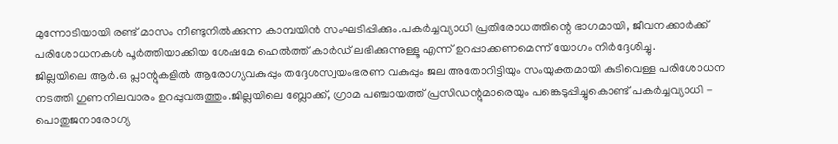മുന്നോടിയായി രണ്ട് മാസം നീണ്ടുനിൽക്കുന്ന കാമ്പയിൻ സംഘടിപ്പിക്കും.പകർച്ചവ്യാധി പ്രതിരോധത്തിന്റെ ഭാഗമായി, ജീവനക്കാർക്ക് പരിശോധനകൾ പൂർത്തിയാക്കിയ ശേഷമേ ഹെൽത്ത് കാർഡ് ലഭിക്കുന്നുള്ളൂ എന്ന് ഉറപ്പാക്കണമെന്ന് യോഗം നിർദ്ദേശിച്ചു.
ജില്ലയിലെ ആർ.ഒ പ്ലാന്റുകളിൽ ആരോഗ്യവകുപ്പും തദ്ദേശസ്വയംഭരണ വകുപ്പും ജല അതോറിട്ടിയും സംയുക്തമായി കുടിവെള്ള പരിശോധന നടത്തി ഗുണനിലവാരം ഉറപ്പുവരുത്തും.ജില്ലയിലെ ബ്ലോക്ക്, ഗ്രാമ പഞ്ചായത്ത് പ്രസിഡന്റുമാരെയും പങ്കെടുപ്പിച്ചുകൊണ്ട് പകർച്ചവ്യാധി - പൊതുജനാരോഗ്യ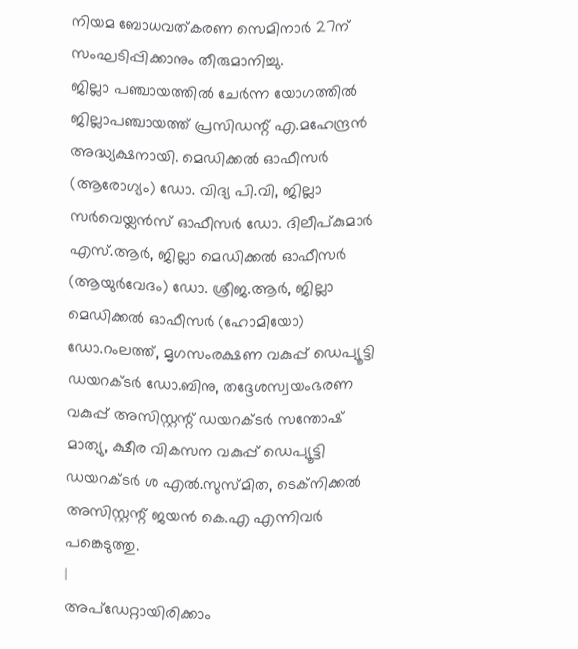നിയമ ബോധവത്കരണ സെമിനാർ 27ന് സംഘടിപ്പിക്കാനും തീരുമാനിച്ചു.
ജില്ലാ പഞ്ചായത്തിൽ ചേർന്ന യോഗത്തിൽ ജില്ലാപഞ്ചായത്ത് പ്രസിഡന്റ് എ.മഹേന്ദ്രൻ അദ്ധ്യക്ഷനായി. മെഡിക്കൽ ഓഫീസർ (ആരോഗ്യം) ഡോ. വിദ്യ പി.വി, ജില്ലാ സർവെയ്ലൻസ് ഓഫീസർ ഡോ. ദിലീപ്കുമാർ എസ്.ആർ, ജില്ലാ മെഡിക്കൽ ഓഫീസർ (ആയുർവേദം) ഡോ. ശ്രീജ.ആർ, ജില്ലാ മെഡിക്കൽ ഓഫീസർ (ഹോമിയോ) ഡോ.റംലത്ത്, മൃഗസംരക്ഷണ വകുപ്പ് ഡെപ്യൂട്ടി ഡയറക്ടർ ഡോ.ബിനു, തദ്ദേശസ്വയംഭരണ വകുപ്പ് അസിസ്റ്റന്റ് ഡയറക്ടർ സന്തോഷ് മാത്യു, ക്ഷീര വികസന വകുപ്പ് ഡെപ്യൂട്ടി ഡയറക്ടർ ശ എൽ.സുസ്മിത, ടെക്നിക്കൽ അസിസ്റ്റന്റ് ജയൻ കെ.എ എന്നിവർ പങ്കെടുത്തു.
|
അപ്ഡേറ്റായിരിക്കാം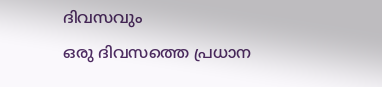ദിവസവും
ഒരു ദിവസത്തെ പ്രധാന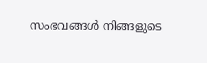സംഭവങ്ങൾ നിങ്ങളുടെ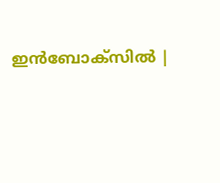ഇൻബോക്സിൽ |